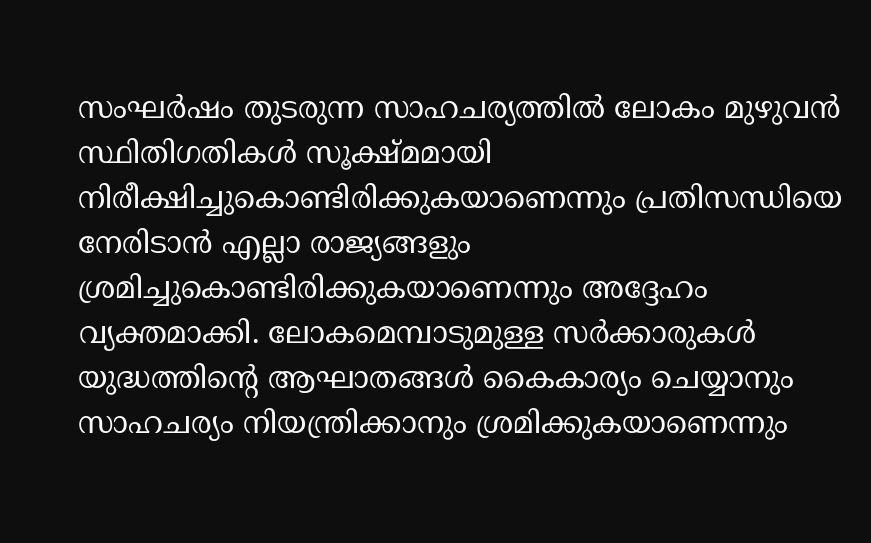സംഘർഷം തുടരുന്ന സാഹചര്യത്തിൽ ലോകം മുഴുവൻ സ്ഥിതിഗതികൾ സൂക്ഷ്മമായി നിരീക്ഷിച്ചുകൊണ്ടിരിക്കുകയാണെന്നും പ്രതിസന്ധിയെ നേരിടാൻ എല്ലാ രാജ്യങ്ങളും ശ്രമിച്ചുകൊണ്ടിരിക്കുകയാണെന്നും അദ്ദേഹം വ്യക്തമാക്കി. ലോകമെമ്പാടുമുള്ള സർക്കാരുകൾ യുദ്ധത്തിന്റെ ആഘാതങ്ങൾ കൈകാര്യം ചെയ്യാനും സാഹചര്യം നിയന്ത്രിക്കാനും ശ്രമിക്കുകയാണെന്നും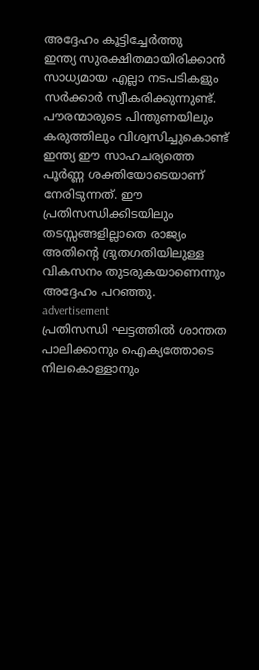അദ്ദേഹം കൂട്ടിച്ചേർത്തു
ഇന്ത്യ സുരക്ഷിതമായിരിക്കാൻ സാധ്യമായ എല്ലാ നടപടികളും സർക്കാർ സ്വീകരിക്കുന്നുണ്ട്. പൗരന്മാരുടെ പിന്തുണയിലും കരുത്തിലും വിശ്വസിച്ചുകൊണ്ട് ഇന്ത്യ ഈ സാഹചര്യത്തെ പൂർണ്ണ ശക്തിയോടെയാണ് നേരിടുന്നത്. ഈ പ്രതിസന്ധിക്കിടയിലും തടസ്സങ്ങളില്ലാതെ രാജ്യം അതിന്റെ ദ്രുതഗതിയിലുള്ള വികസനം തുടരുകയാണെന്നും അദ്ദേഹം പറഞ്ഞു.
advertisement
പ്രതിസന്ധി ഘട്ടത്തിൽ ശാന്തത പാലിക്കാനും ഐക്യത്തോടെ നിലകൊള്ളാനും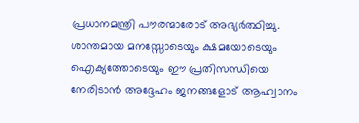പ്രധാനമന്ത്രി പൗരന്മാരോട് അഭ്യർത്ഥിച്ചു. ശാന്തമായ മനസ്സോടെയും ക്ഷമയോടെയും ഐക്യത്തോടെയും ഈ പ്രതിസന്ധിയെ നേരിടാൻ അദ്ദേഹം ജനങ്ങളോട് ആഹ്വാനം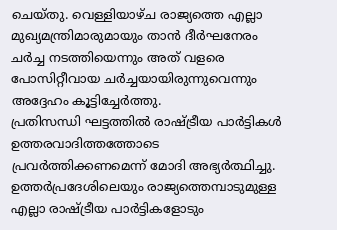ചെയ്തു. വെള്ളിയാഴ്ച രാജ്യത്തെ എല്ലാ മുഖ്യമന്ത്രിമാരുമായും താൻ ദീർഘനേരം ചർച്ച നടത്തിയെന്നും അത് വളരെ പോസിറ്റീവായ ചർച്ചയായിരുന്നുവെന്നും അദ്ദേഹം കൂട്ടിച്ചേർത്തു.
പ്രതിസന്ധി ഘട്ടത്തിൽ രാഷ്ട്രീയ പാർട്ടികൾ ഉത്തരവാദിത്തത്തോടെ പ്രവർത്തിക്കണമെന്ന് മോദി അഭ്യർത്ഥിച്ചു. ഉത്തർപ്രദേശിലെയും രാജ്യത്തെമ്പാടുമുള്ള എല്ലാ രാഷ്ട്രീയ പാർട്ടികളോടും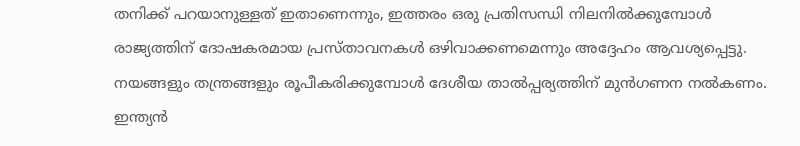തനിക്ക് പറയാനുള്ളത് ഇതാണെന്നും, ഇത്തരം ഒരു പ്രതിസന്ധി നിലനിൽക്കുമ്പോൾ രാജ്യത്തിന് ദോഷകരമായ പ്രസ്താവനകൾ ഒഴിവാക്കണമെന്നും അദ്ദേഹം ആവശ്യപ്പെട്ടു. നയങ്ങളും തന്ത്രങ്ങളും രൂപീകരിക്കുമ്പോൾ ദേശീയ താൽപ്പര്യത്തിന് മുൻഗണന നൽകണം. ഇന്ത്യൻ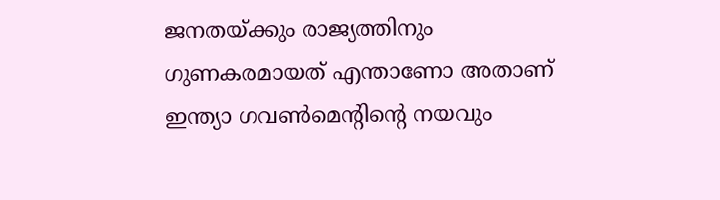ജനതയ്ക്കും രാജ്യത്തിനും ഗുണകരമായത് എന്താണോ അതാണ് ഇന്ത്യാ ഗവൺമെന്റിന്റെ നയവും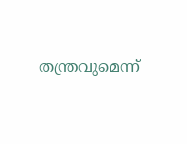തന്ത്രവുമെന്ന്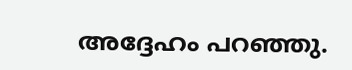അദ്ദേഹം പറഞ്ഞു.